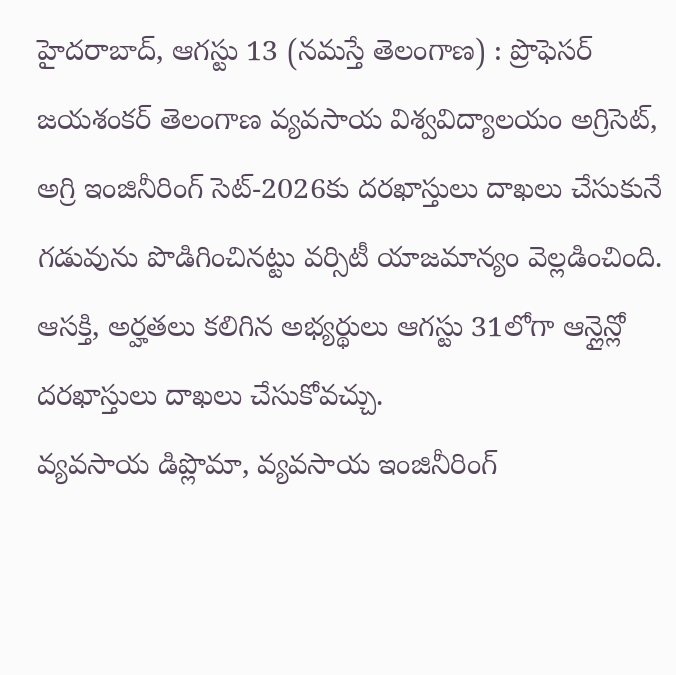హైదరాబాద్, ఆగస్టు 13 (నమస్తే తెలంగాణ) : ప్రొఫెసర్ జయశంకర్ తెలంగాణ వ్యవసాయ విశ్వవిద్యాలయం అగ్రిసెట్, అగ్రి ఇంజినీరింగ్ సెట్-2026కు దరఖాస్తులు దాఖలు చేసుకునే గడువును పొడిగించినట్టు వర్సిటీ యాజమాన్యం వెల్లడించింది. ఆసక్తి, అర్హతలు కలిగిన అభ్యర్థులు ఆగస్టు 31లోగా ఆన్లైన్లో దరఖాస్తులు దాఖలు చేసుకోవచ్చు.
వ్యవసాయ డిప్లొమా, వ్యవసాయ ఇంజినీరింగ్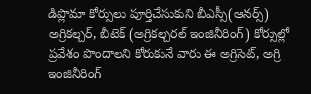డిప్లొమా కోర్సులు పూర్తిచేసుకుని బీఎస్సీ(ఆనర్స్) అగ్రికల్చర్, బీటెక్ (అగ్రికల్చరల్ ఇంజినీరింగ్) కోర్సుల్లో ప్రవేశం పొందాలని కోరుకునే వారు ఈ అగ్రిసెట్, అగ్రి ఇంజినీరింగ్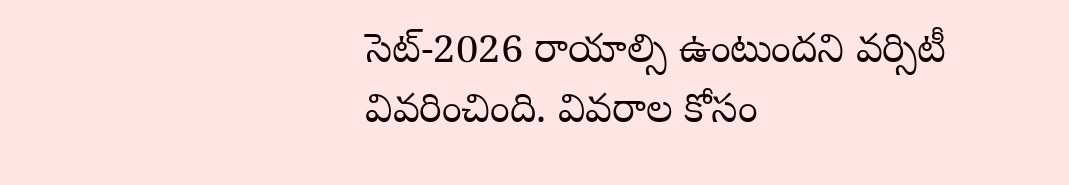సెట్-2026 రాయాల్సి ఉంటుందని వర్సిటీ వివరించింది. వివరాల కోసం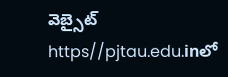వెబ్సైట్ https//pjtau.edu.inలో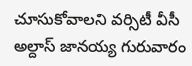చూసుకోవాలని వర్సిటీ వీసీ అల్దాస్ జానయ్య గురువారం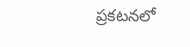ప్రకటనలో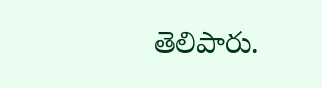తెలిపారు.